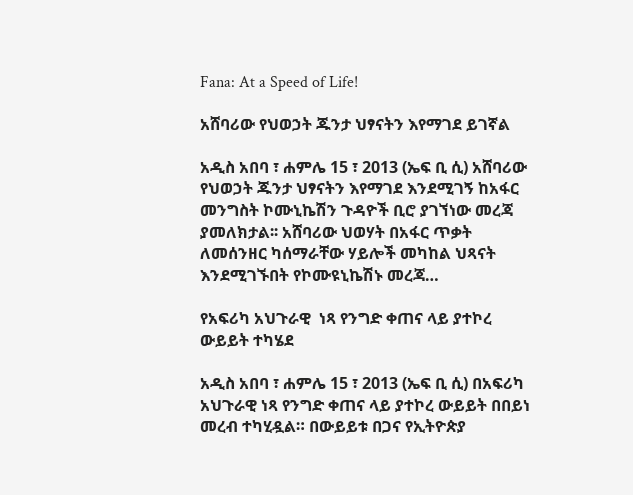Fana: At a Speed of Life!

አሸባሪው የህወኃት ጁንታ ህፃናትን እየማገደ ይገኛል

አዲስ አበባ ፣ ሐምሌ 15 ፣ 2013 (ኤፍ ቢ ሲ) አሸባሪው የህወኃት ጁንታ ህፃናትን እየማገደ እንደሚገኝ ከአፋር መንግስት ኮሙኒኬሽን ጉዳዮች ቢሮ ያገኘነው መረጃ ያመለክታል፡፡ አሸባሪው ህወሃት በአፋር ጥቃት ለመሰንዘር ካሰማራቸው ሃይሎች መካከል ህጻናት እንደሚገኙበት የኮሙዩኒኬሽኑ መረጃ…

የአፍሪካ አህጉራዊ  ነጻ የንግድ ቀጠና ላይ ያተኮረ ውይይት ተካሄደ

አዲስ አበባ ፣ ሐምሌ 15 ፣ 2013 (ኤፍ ቢ ሲ) በአፍሪካ አህጉራዊ ነጻ የንግድ ቀጠና ላይ ያተኮረ ውይይት በበይነ መረብ ተካሂዷል። በውይይቱ በጋና የኢትዮጵያ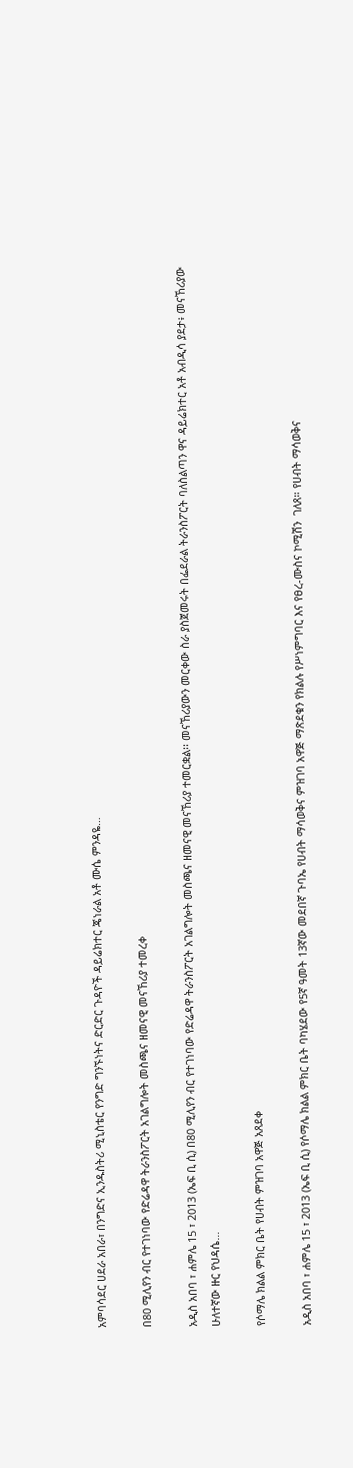አምባሳደር ሀደራ አበራ፣ በንግድና ኢንዱስትሪ ሚኒስቴር የንግድ ግንኙነትና ድርድር ጉዳዮች ዳይሬክተር ጄነራል አቶ ሙሴ ምንዳዬ…

በ80 ሚሊየን ብር የተገነባው የድሬዳዋ ትራንስፖርት አገልግሎት መስጫና ዘመናዊ መናኸሪያ ተመረቀ

አዲስ አበባ ፣ ሐምሌ 15 ፣ 2013 (ኤፍ ቢ ሲ) በ80 ሚሊየን ብር የተገነባው የድሬዳዋ ትራንስፖርት አገልግሎት መስጫና ዘመናዊ መናኸሪያ ተመርቋል፡፡ መናኸሪያውን መርቀው ስራ ያስጀመሩት በፌደራል ትራንስፖርት ባለስልጣን ዋና ዳይሬክተር አቶ አብዲሳ ያደታ፥ መናኸሪያው ሁለተኛው ዙር የህዳሴ…

የሶማሌ ክልል ምክር ቤት የሀብት ምዝገባ አዋጅ አጸደቀ

አዲስ አበባ ፣ ሐምሌ 15 ፣ 2013 (ኤፍ ቢ ሲ) የሶማሌ ክልል ምክር ቤት ባካሄደው የ5ኛ ዓመት 13ኛው መደበኛ ጉባኤ የሀብት ማሳወቅና ምዝገባ አዋጅ ማጽደቁን የክልሉ የሥነምግባር እና የፀረ-ሙስና ኮሚሽን  ገለጸ። የሀብት ማሳወቅና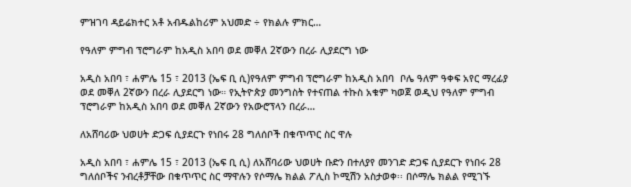ምዝገባ ዳይሬክተር አቶ አብዱልከሪም አህመድ ÷ የክልሉ ምክር…

የዓለም ምግብ ፕሮግራም ከአዲስ አበባ ወደ መቐለ 2ኛውን በረራ ሊያደርግ ነው

አዲስ አበባ ፣ ሐምሌ 15 ፣ 2013 (ኤፍ ቢ ሲ)የዓለም ምግብ ፕሮግራም ከአዲስ አበባ  ቦሌ ዓለም ዓቀፍ አየር ማረፊያ ወደ መቐለ 2ኛውን በረራ ሊያደርግ ነው። የኢትዮጵያ መንግስት የተናጠል ተኩስ አቁም ካወጀ ወዲህ የዓለም ምግብ ፕሮግራም ከአዲስ አበባ ወደ መቐለ 2ኛውን የአውሮፕላን በረራ…

ለአሸባሪው ህወሀት ድጋፍ ሲያደርጉ የነበሩ 28 ግለሰቦች በቁጥጥር ስር ዋሉ

አዲስ አበባ ፣ ሐምሌ 15 ፣ 2013 (ኤፍ ቢ ሲ) ለአሸባሪው ህወሀት ቡድን በተለያየ መንገድ ድጋፍ ሲያደርጉ የነበሩ 28 ግለሰቦችና ንብረቶቻቸው በቁጥጥር ስር ማዋሉን የሶማሌ ክልል ፖሊስ ኮሚሽን አስታወቀ፡፡ በሶማሌ ክልል የሚገኙ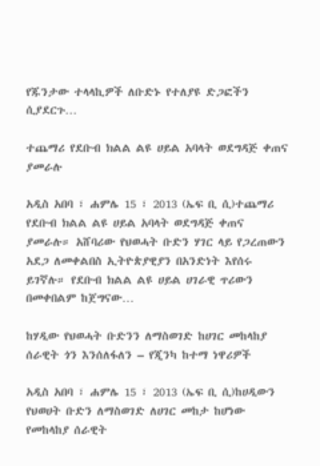የጁንታው ተላላኪዎች ለቡድኑ የተለያዩ ድጋፎችን ሲያደርጉ…

ተጨማሪ የደቡብ ክልል ልዩ ሀይል አባላት ወደግዳጅ ቀጠና ያመራሉ

አዲስ አበባ ፣ ሐምሌ 15 ፣ 2013 (ኤፍ ቢ ሲ)ተጨማሪ የደቡብ ክልል ልዩ ሀይል አባላት ወደግዳጅ ቀጠና ያመራሉ። አሸባሪው የህወሓት ቡድን ሃገር ላይ የጋረጠውን አደጋ ለመቀልበስ ኢትዮጵያዊያን በአንድነት እየሰሩ ይገኛሉ። የደቡብ ክልል ልዩ ሀይል ሀገራዊ ጥሪውን በመቀበልም ከጀግናው…

ከሃዲው የህወሓት ቡድንን ለማስወገድ ከሀገር መከላከያ ሰራዊት ጎን እንሰለፋለን – የጂንካ ከተማ ነዋሪዎች

አዲስ አበባ ፣ ሐምሌ 15 ፣ 2013 (ኤፍ ቢ ሲ)ከሀዲውን የህወሀት ቡድን ለማስወገድ ለሀገር መከታ ከሆነው የመከላከያ ሰራዊት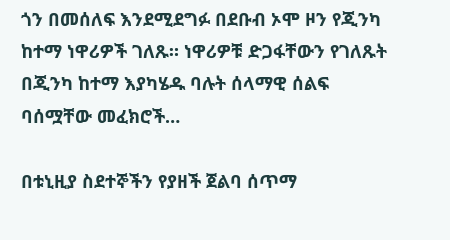ጎን በመሰለፍ እንደሚደግፉ በደቡብ ኦሞ ዞን የጂንካ ከተማ ነዋሪዎች ገለጹ። ነዋሪዎቹ ድጋፋቸውን የገለጹት በጂንካ ከተማ እያካሄዱ ባሉት ሰላማዊ ሰልፍ ባሰሟቸው መፈክሮች…

በቱኒዚያ ስደተኞችን የያዘች ጀልባ ሰጥማ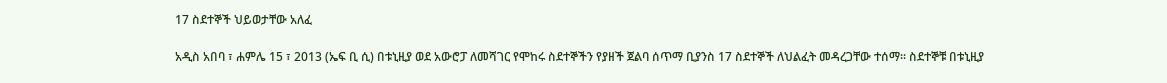17 ስደተኞች ህይወታቸው አለፈ

አዲስ አበባ ፣ ሐምሌ 15 ፣ 2013 (ኤፍ ቢ ሲ) በቱኒዚያ ወደ አውሮፓ ለመሻገር የሞከሩ ስደተኞችን የያዘች ጀልባ ሰጥማ ቢያንስ 17 ስደተኞች ለህልፈት መዳረጋቸው ተሰማ፡፡ ስደተኞቹ በቱኒዚያ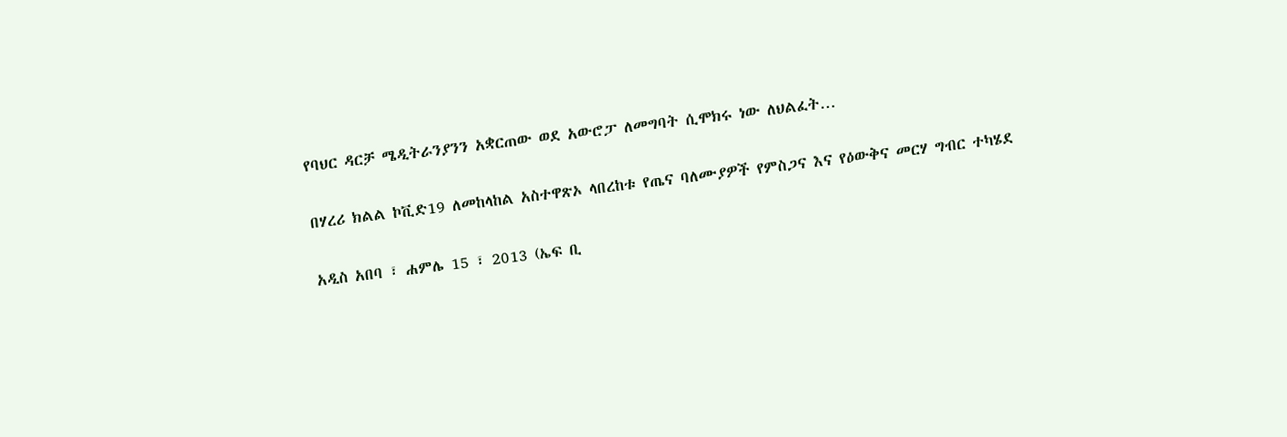የባህር ዳርቻ ሜዲትራንያንን አቋርጠው ወደ አውሮፓ ለመግባት ሲሞክሩ ነው ለህልፈት…

በሃረሪ ክልል ኮቪድ19 ለመከላከል አስተዋጽኦ ላበረከቱ የጤና ባለሙያዎች የምስጋና እና የዕውቅና መርሃ ግብር ተካሄደ

አዲስ አበባ ፣ ሐምሌ 15 ፣ 2013 (ኤፍ ቢ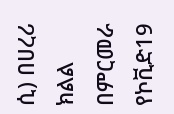ሲ) በሀረሪ ክልል በምርመራ የኮቪድ19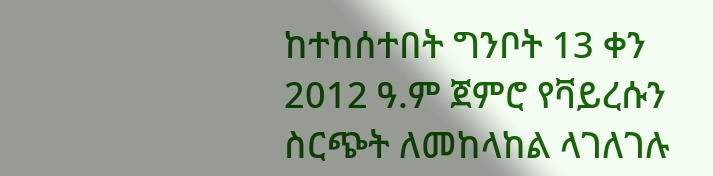ከተከሰተበት ግንቦት 13 ቀን 2012 ዓ.ም ጀምሮ የቫይረሱን ስርጭት ለመከላከል ላገለገሉ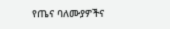የጤና ባለሙያዎችና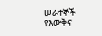ሠራተኞች የእውቅና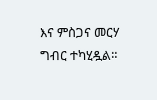እና ምስጋና መርሃ ግብር ተካሂዷል።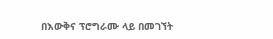በእውቅና ፕሮግራሙ ላይ በመገኘት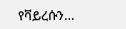የቫይረሱን…